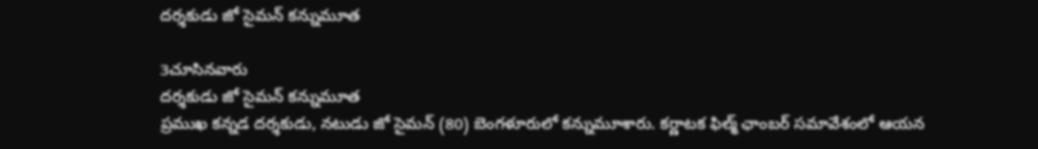దర్శకుడు జో సైమన్ కన్నుమూత

3చూసినవారు
దర్శకుడు జో సైమన్ కన్నుమూత
ప్రముఖ కన్నడ దర్శకుడు, నటుడు జో సైమన్ (80) బెంగళూరులో కన్నుమూశారు. కర్ణాటక ఫిల్మ్ ఛాంబర్ సమావేశంలో ఆయన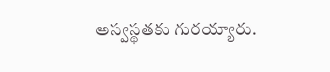అస్వస్థతకు గురయ్యారు.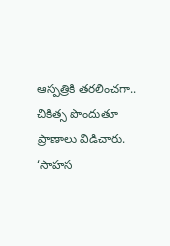ఆస్పత్రికి తరలించగా.. చికిత్స పొందుతూ ప్రాణాలు విడిచారు. ‘సాహస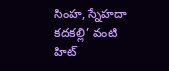సింహ, స్నేహదా కదకల్లి’ వంటి హిట్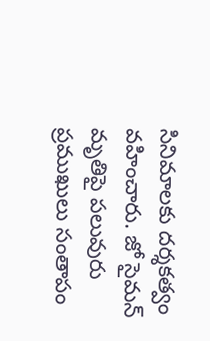సినిమాలకు దర్శకత్వం వహించారు. జో సైమన్ మృతిపై పలువురు ప్రముఖులు సంతాపం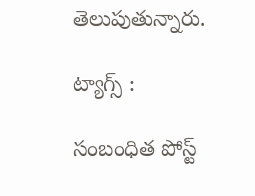తెలుపుతున్నారు.

ట్యాగ్స్ :

సంబంధిత పోస్ట్